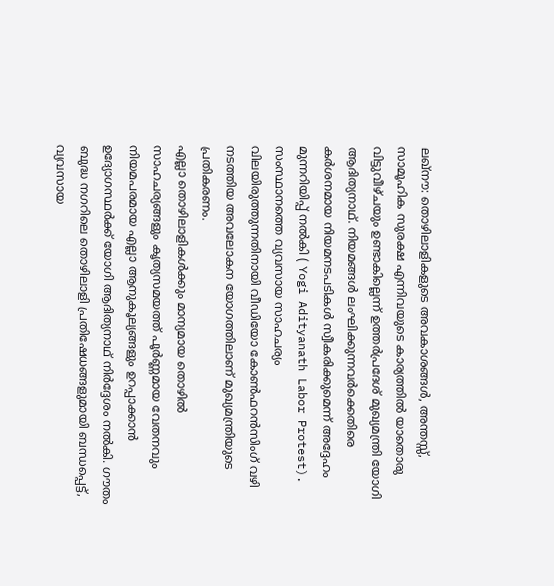ലഖ്നൗ: തൊഴിലാളികളുടെ അവകാശങ്ങൾ, അന്തസ്സ്, സാമൂഹിക സുരക്ഷ എന്നിവയുടെ കാര്യത്തിൽ യാതൊരു വിട്ടുവീഴ്ചയും ഉണ്ടാകില്ലെന്ന് ഉത്തർപ്രദേശ് മുഖ്യമന്ത്രി യോഗി ആദിത്യനാഥ്. നിയമങ്ങൾ ലംഘിക്കുന്നവർക്കെതിരെ കർശനമായ നിയമനടപടികൾ സ്വീകരിക്കുമെന്ന് അദ്ദേഹം മുന്നറിയിപ്പ് നൽകി ( Yogi Adityanath Labor Protest). സംസ്ഥാനത്തെ വ്യവസായ സാഹചര്യം വിലയിരുത്തുന്നതിനായി വീഡിയോ കോൺഫറൻസിംഗ് വഴി നടത്തിയ അവലോകന യോഗത്തിലാണ് മുഖ്യമന്ത്രിയുടെ പ്രതികരണം.
എല്ലാ തൊഴിലാളികൾക്കും മാന്യമായ തൊഴിൽ സാഹചര്യങ്ങളും കൃത്യസമയത്ത് പൂർണ്ണമായ വേതനവും നിയമപരമായ എല്ലാ ആനുകൂല്യങ്ങളും ഉറപ്പാക്കാൻ ഉദ്യോഗസ്ഥർക്ക് യോഗി ആദിത്യനാഥ് നിർദ്ദേശം നൽകി. ഗൗതം ബുദ്ധ നഗറിലെ തൊഴിലാളി പ്രതിഷേധങ്ങളുമായി ബന്ധപ്പെട്ട്, വ്യവസായ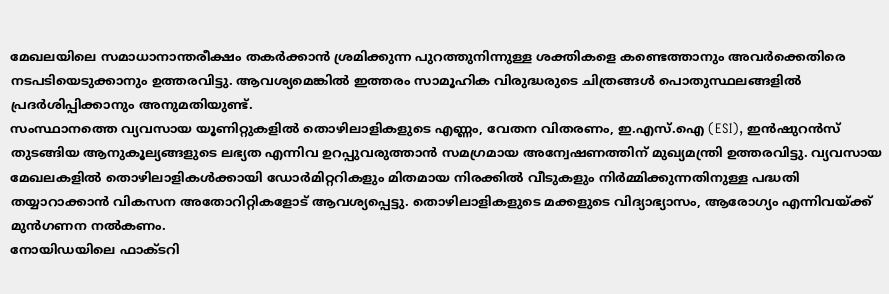മേഖലയിലെ സമാധാനാന്തരീക്ഷം തകർക്കാൻ ശ്രമിക്കുന്ന പുറത്തുനിന്നുള്ള ശക്തികളെ കണ്ടെത്താനും അവർക്കെതിരെ നടപടിയെടുക്കാനും ഉത്തരവിട്ടു. ആവശ്യമെങ്കിൽ ഇത്തരം സാമൂഹിക വിരുദ്ധരുടെ ചിത്രങ്ങൾ പൊതുസ്ഥലങ്ങളിൽ പ്രദർശിപ്പിക്കാനും അനുമതിയുണ്ട്.
സംസ്ഥാനത്തെ വ്യവസായ യൂണിറ്റുകളിൽ തൊഴിലാളികളുടെ എണ്ണം, വേതന വിതരണം, ഇ.എസ്.ഐ (ESI), ഇൻഷുറൻസ് തുടങ്ങിയ ആനുകൂല്യങ്ങളുടെ ലഭ്യത എന്നിവ ഉറപ്പുവരുത്താൻ സമഗ്രമായ അന്വേഷണത്തിന് മുഖ്യമന്ത്രി ഉത്തരവിട്ടു. വ്യവസായ മേഖലകളിൽ തൊഴിലാളികൾക്കായി ഡോർമിറ്ററികളും മിതമായ നിരക്കിൽ വീടുകളും നിർമ്മിക്കുന്നതിനുള്ള പദ്ധതി തയ്യാറാക്കാൻ വികസന അതോറിറ്റികളോട് ആവശ്യപ്പെട്ടു. തൊഴിലാളികളുടെ മക്കളുടെ വിദ്യാഭ്യാസം, ആരോഗ്യം എന്നിവയ്ക്ക് മുൻഗണന നൽകണം.
നോയിഡയിലെ ഫാക്ടറി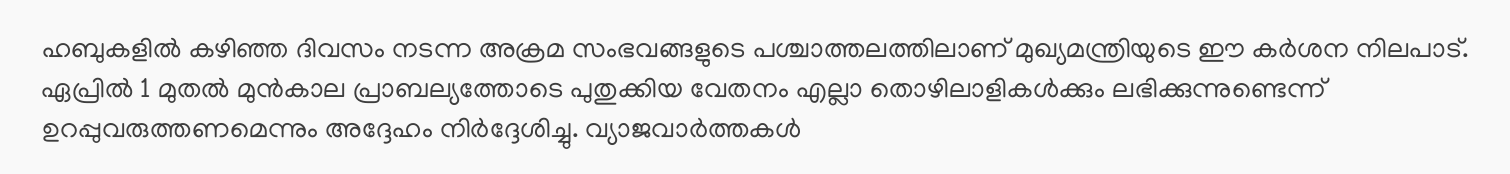ഹബുകളിൽ കഴിഞ്ഞ ദിവസം നടന്ന അക്രമ സംഭവങ്ങളുടെ പശ്ചാത്തലത്തിലാണ് മുഖ്യമന്ത്രിയുടെ ഈ കർശന നിലപാട്. ഏപ്രിൽ 1 മുതൽ മുൻകാല പ്രാബല്യത്തോടെ പുതുക്കിയ വേതനം എല്ലാ തൊഴിലാളികൾക്കും ലഭിക്കുന്നുണ്ടെന്ന് ഉറപ്പുവരുത്തണമെന്നും അദ്ദേഹം നിർദ്ദേശിച്ചു. വ്യാജവാർത്തകൾ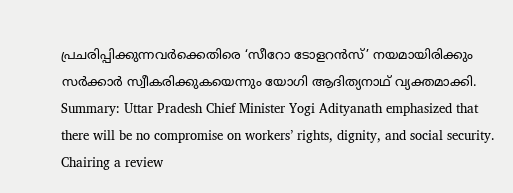പ്രചരിപ്പിക്കുന്നവർക്കെതിരെ ‘സീറോ ടോളറൻസ്’ നയമായിരിക്കും സർക്കാർ സ്വീകരിക്കുകയെന്നും യോഗി ആദിത്യനാഥ് വ്യക്തമാക്കി.
Summary: Uttar Pradesh Chief Minister Yogi Adityanath emphasized that there will be no compromise on workers’ rights, dignity, and social security. Chairing a review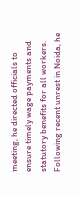meeting, he directed officials to ensure timely wage payments and statutory benefits for all workers. Following recent unrest in Noida, he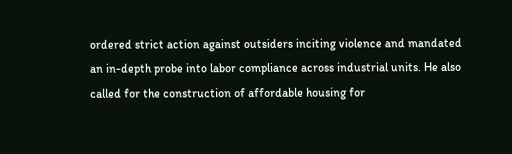ordered strict action against outsiders inciting violence and mandated an in-depth probe into labor compliance across industrial units. He also called for the construction of affordable housing for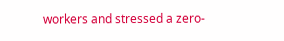workers and stressed a zero-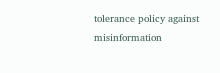tolerance policy against misinformation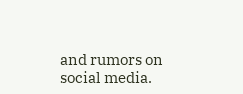and rumors on social media.